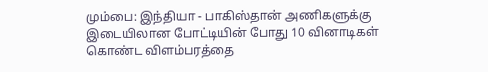மும்பை: இந்தியா - பாகிஸ்தான் அணிகளுக்கு இடையிலான போட்டியின் போது 10 வினாடிகள் கொண்ட விளம்பரத்தை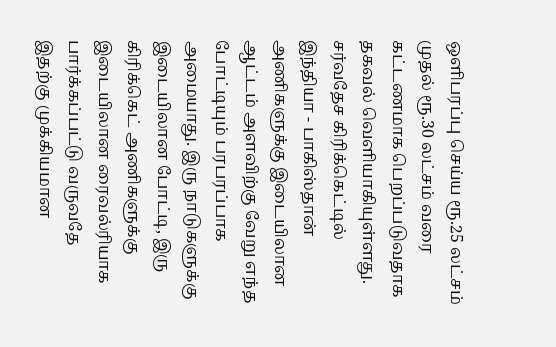ஒளிபரப்பு செய்ய ரூ.25 லட்சம் முதல் ரூ.30 லட்சம் வரை கட்டணமாக பெறப்படுவதாக தகவல் வெளியாகியுள்ளது.
சர்வதேச கிரிக்கெட்டில் இந்தியா - பாகிஸ்தான் அணிகளுக்கு இடையிலான ஆட்டம் அளவிற்கு வேறு எந்த போட்டியும் பரபரப்பாக அமையாது. இரு நாடுகளுக்கு இடையிலான போட்டி, இரு கிரிக்கெட் அணிகளுக்கு இடையிலான ரைவல்ரியாக பார்க்கப்பட்டு வருவதே இதற்கு முக்கியமான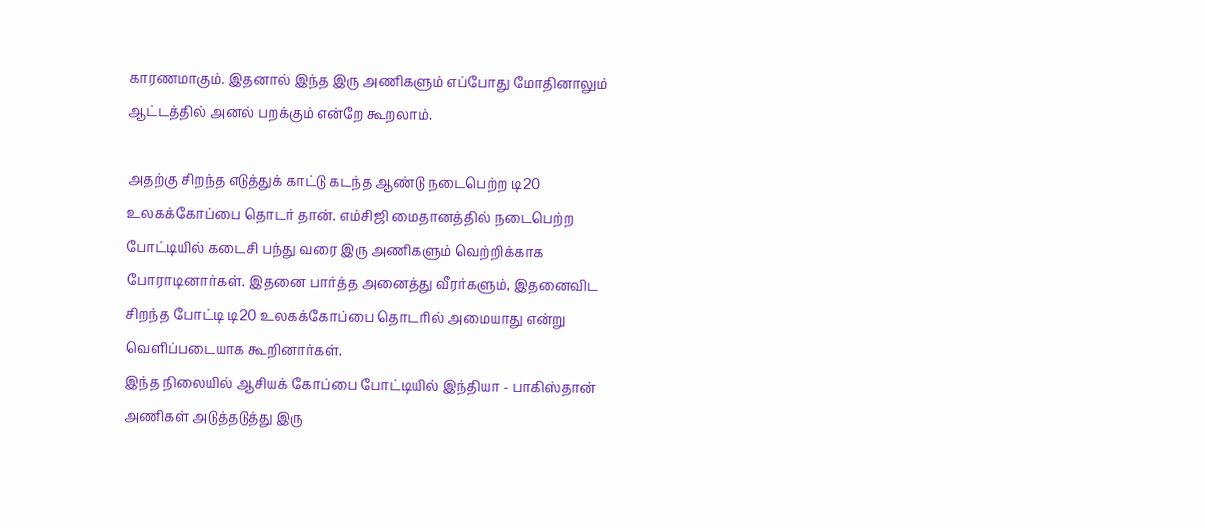காரணமாகும். இதனால் இந்த இரு அணிகளும் எப்போது மோதினாலும் ஆட்டத்தில் அனல் பறக்கும் என்றே கூறலாம்.

அதற்கு சிறந்த எடுத்துக் காட்டு கடந்த ஆண்டு நடைபெற்ற டி20 உலகக்கோப்பை தொடர் தான். எம்சிஜி மைதானத்தில் நடைபெற்ற போட்டியில் கடைசி பந்து வரை இரு அணிகளும் வெற்றிக்காக போராடினார்கள். இதனை பார்த்த அனைத்து வீரர்களும், இதனைவிட சிறந்த போட்டி டி20 உலகக்கோப்பை தொடரில் அமையாது என்று வெளிப்படையாக கூறினார்கள்.
இந்த நிலையில் ஆசியக் கோப்பை போட்டியில் இந்தியா - பாகிஸ்தான் அணிகள் அடுத்தடுத்து இரு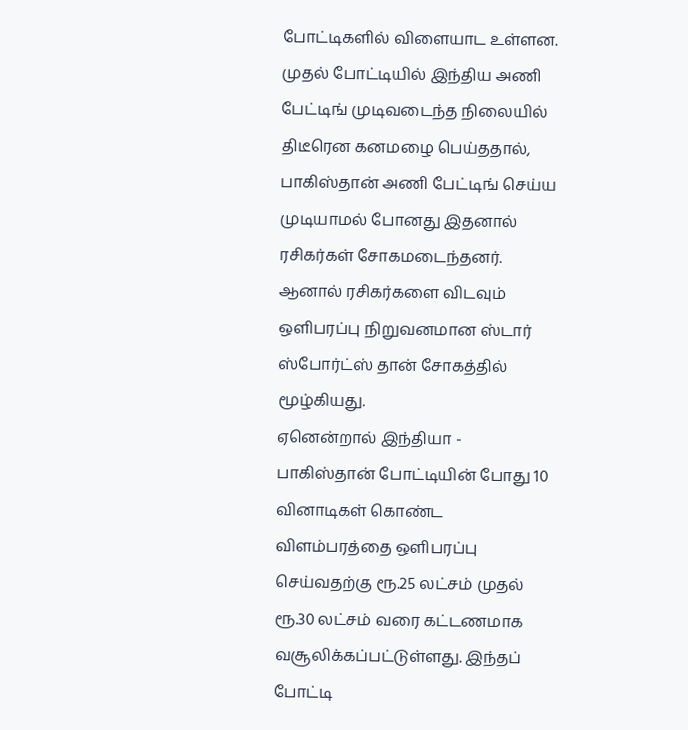போட்டிகளில் விளையாட உள்ளன. முதல் போட்டியில் இந்திய அணி பேட்டிங் முடிவடைந்த நிலையில் திடீரென கனமழை பெய்ததால், பாகிஸ்தான் அணி பேட்டிங் செய்ய முடியாமல் போனது இதனால் ரசிகர்கள் சோகமடைந்தனர். ஆனால் ரசிகர்களை விடவும் ஒளிபரப்பு நிறுவனமான ஸ்டார் ஸ்போர்ட்ஸ் தான் சோகத்தில் மூழ்கியது.
ஏனென்றால் இந்தியா - பாகிஸ்தான் போட்டியின் போது 10 வினாடிகள் கொண்ட விளம்பரத்தை ஒளிபரப்பு செய்வதற்கு ரூ.25 லட்சம் முதல் ரூ.30 லட்சம் வரை கட்டணமாக வசூலிக்கப்பட்டுள்ளது. இந்தப் போட்டி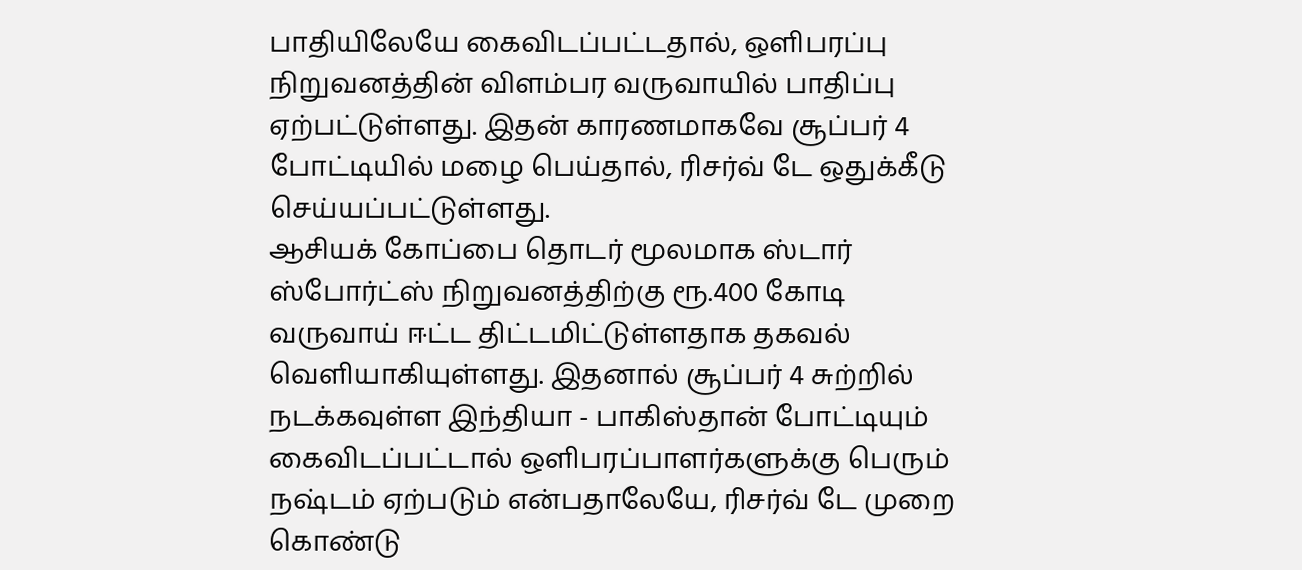பாதியிலேயே கைவிடப்பட்டதால், ஒளிபரப்பு நிறுவனத்தின் விளம்பர வருவாயில் பாதிப்பு ஏற்பட்டுள்ளது. இதன் காரணமாகவே சூப்பர் 4 போட்டியில் மழை பெய்தால், ரிசர்வ் டே ஒதுக்கீடு செய்யப்பட்டுள்ளது.
ஆசியக் கோப்பை தொடர் மூலமாக ஸ்டார் ஸ்போர்ட்ஸ் நிறுவனத்திற்கு ரூ.400 கோடி வருவாய் ஈட்ட திட்டமிட்டுள்ளதாக தகவல் வெளியாகியுள்ளது. இதனால் சூப்பர் 4 சுற்றில் நடக்கவுள்ள இந்தியா - பாகிஸ்தான் போட்டியும் கைவிடப்பட்டால் ஒளிபரப்பாளர்களுக்கு பெரும் நஷ்டம் ஏற்படும் என்பதாலேயே, ரிசர்வ் டே முறை கொண்டு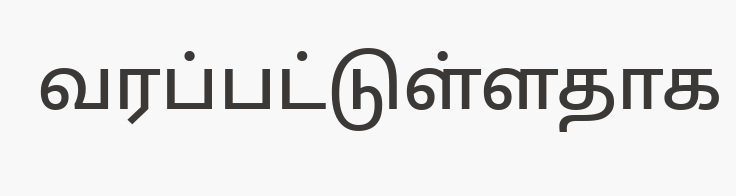வரப்பட்டுள்ளதாக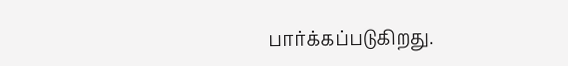பார்க்கப்படுகிறது.